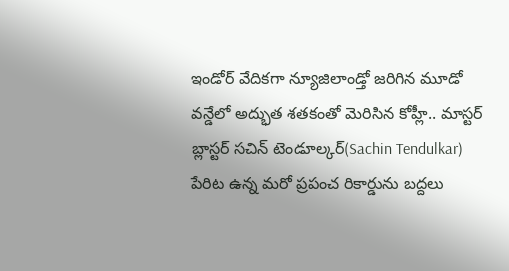ఇండోర్ వేదికగా న్యూజిలాండ్తో జరిగిన మూడో వన్డేలో అద్భుత శతకంతో మెరిసిన కోహ్లీ.. మాస్టర్ బ్లాస్టర్ సచిన్ టెండూల్కర్(Sachin Tendulkar) పేరిట ఉన్న మరో ప్రపంచ రికార్డును బద్దలు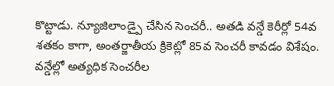కొట్టాడు. న్యూజిలాండ్పై చేసిన సెంచరీ.. అతడి వన్డే కెరీర్లో 54వ శతకం కాగా, అంతర్జాతీయ క్రికెట్లో 85వ సెంచరీ కావడం విశేషం. వన్డేల్లో అత్యధిక సెంచరీల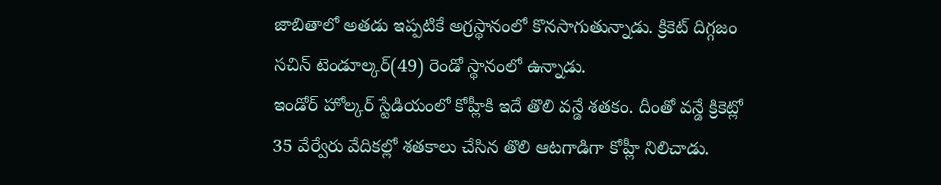జాబితాలో అతడు ఇప్పటికే అగ్రస్థానంలో కొనసాగుతున్నాడు. క్రికెట్ దిగ్గజం సచిన్ టెండూల్కర్(49) రెండో స్థానంలో ఉన్నాడు.
ఇండోర్ హోల్కర్ స్టేడియంలో కోహ్లీకి ఇదే తొలి వన్డే శతకం. దీంతో వన్డే క్రికెట్లో 35 వేర్వేరు వేదికల్లో శతకాలు చేసిన తొలి ఆటగాడిగా కోహ్లీ నిలిచాడు.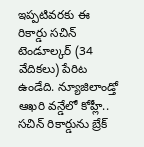ఇప్పటివరకు ఈ రికార్డు సచిన్ టెండూల్కర్ (34 వేదికలు) పేరిట ఉండేది. న్యూజిలాండ్తో ఆఖరి వన్డేలో కోహ్లీ.. సచిన్ రికార్డును బ్రేక్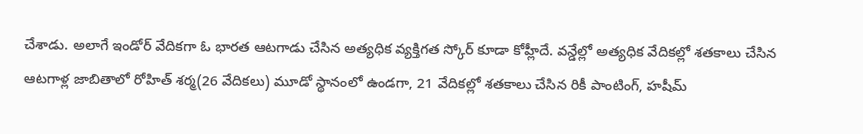చేశాడు. అలాగే ఇండోర్ వేదికగా ఓ భారత ఆటగాడు చేసిన అత్యధిక వ్యక్తిగత స్కోర్ కూడా కోహ్లీదే. వన్డేల్లో అత్యధిక వేదికల్లో శతకాలు చేసిన ఆటగాళ్ల జాబితాలో రోహిత్ శర్మ(26 వేదికలు) మూడో స్థానంలో ఉండగా, 21 వేదికల్లో శతకాలు చేసిన రికీ పాంటింగ్, హషీమ్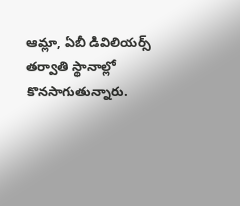ఆమ్లా, ఏబీ డివిలియర్స్ తర్వాతి స్థానాల్లో కొనసాగుతున్నారు.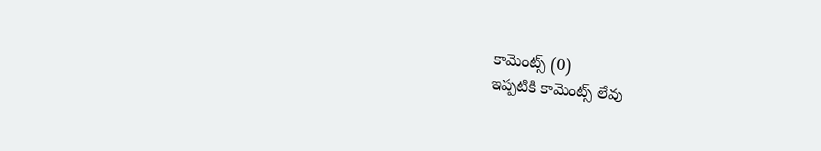కామెంట్స్ (0)
ఇప్పటికి కామెంట్స్ లేవు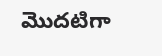మొదటిగా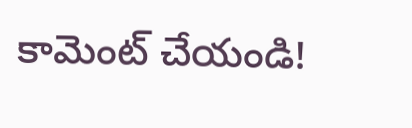కామెంట్ చేయండి!